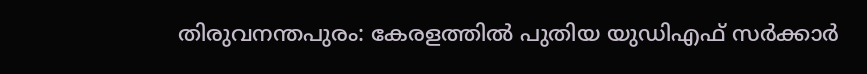തിരുവനന്തപുരം: കേരളത്തിൽ പുതിയ യുഡിഎഫ് സർക്കാർ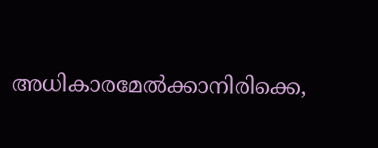അധികാരമേൽക്കാനിരിക്കെ,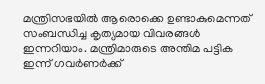മന്ത്രിസഭയിൽ ആരൊക്കെ ഉണ്ടാകുമെന്നത് സംബന്ധിച്ച കൃത്യമായ വിവരങ്ങൾ ഇന്നറിയാം. മന്ത്രിമാരുടെ അന്തിമ പട്ടിക ഇന്ന് ഗവർണർക്ക്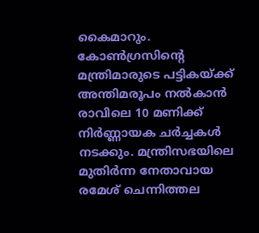കൈമാറും. കോൺഗ്രസിന്റെ മന്ത്രിമാരുടെ പട്ടികയ്ക്ക് അന്തിമരൂപം നൽകാൻ രാവിലെ 10 മണിക്ക് നിർണ്ണായക ചർച്ചകൾ നടക്കും. മന്ത്രിസഭയിലെ മുതിർന്ന നേതാവായ രമേശ് ചെന്നിത്തല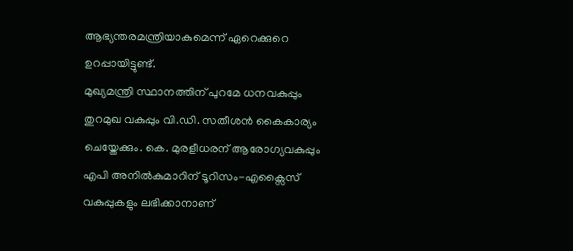ആഭ്യന്തരമന്ത്രിയാകുമെന്ന് ഏറെക്കുറെ ഉറപ്പായിട്ടുണ്ട്.
മുഖ്യമന്ത്രി സ്ഥാനത്തിന് പുറമേ ധനവകുപ്പും തുറമുഖ വകുപ്പും വി.ഡി. സതീശൻ കൈകാര്യം ചെയ്തേക്കും. കെ. മുരളീധരന് ആരോഗ്യവകുപ്പും എപി അനിൽകുമാറിന് ടൂറിസം-എക്സൈസ് വകുപ്പുകളും ലഭിക്കാനാണ്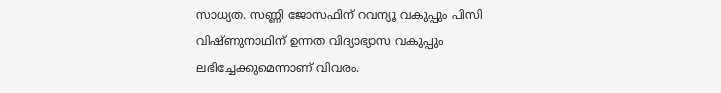സാധ്യത. സണ്ണി ജോസഫിന് റവന്യൂ വകുപ്പും പിസി വിഷ്ണുനാഥിന് ഉന്നത വിദ്യാഭ്യാസ വകുപ്പും ലഭിച്ചേക്കുമെന്നാണ് വിവരം.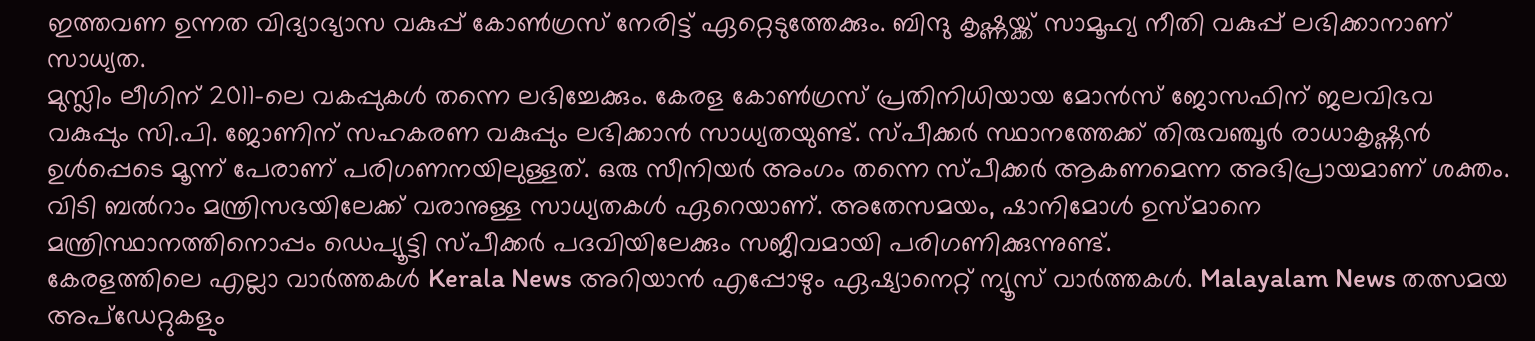ഇത്തവണ ഉന്നത വിദ്യാഭ്യാസ വകുപ്പ് കോൺഗ്രസ് നേരിട്ട് ഏറ്റെടുത്തേക്കും. ബിന്ദു കൃഷ്ണയ്ക്ക് സാമൂഹ്യ നീതി വകുപ്പ് ലഭിക്കാനാണ് സാധ്യത.
മുസ്ലിം ലീഗിന് 2011-ലെ വകപ്പുകൾ തന്നെ ലഭിച്ചേക്കും. കേരള കോൺഗ്രസ് പ്രതിനിധിയായ മോൻസ് ജോസഫിന് ജലവിഭവ വകുപ്പും സി.പി. ജോണിന് സഹകരണ വകുപ്പും ലഭിക്കാൻ സാധ്യതയുണ്ട്. സ്പീക്കർ സ്ഥാനത്തേക്ക് തിരുവഞ്ചൂർ രാധാകൃഷ്ണൻ ഉൾപ്പെടെ മൂന്ന് പേരാണ് പരിഗണനയിലുള്ളത്. ഒരു സീനിയർ അംഗം തന്നെ സ്പീക്കർ ആകണമെന്ന അഭിപ്രായമാണ് ശക്തം. വിടി ബൽറാം മന്ത്രിസഭയിലേക്ക് വരാനുള്ള സാധ്യതകൾ ഏറെയാണ്. അതേസമയം, ഷാനിമോൾ ഉസ്മാനെ മന്ത്രിസ്ഥാനത്തിനൊപ്പം ഡെപ്യൂട്ടി സ്പീക്കർ പദവിയിലേക്കും സജീവമായി പരിഗണിക്കുന്നുണ്ട്.
കേരളത്തിലെ എല്ലാ വാർത്തകൾ Kerala News അറിയാൻ എപ്പോഴും ഏഷ്യാനെറ്റ് ന്യൂസ് വാർത്തകൾ. Malayalam News തത്സമയ അപ്ഡേറ്റുകളും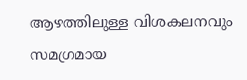ആഴത്തിലുള്ള വിശകലനവും സമഗ്രമായ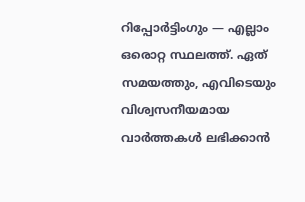റിപ്പോർട്ടിംഗും — എല്ലാം ഒരൊറ്റ സ്ഥലത്ത്. ഏത് സമയത്തും, എവിടെയും വിശ്വസനീയമായ വാർത്തകൾ ലഭിക്കാൻ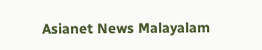Asianet News Malayalam